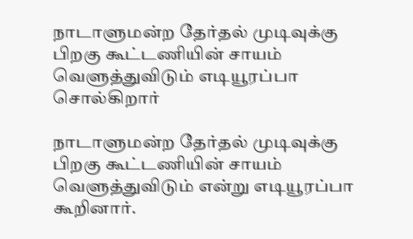நாடாளுமன்ற தேர்தல் முடிவுக்கு பிறகு கூட்டணியின் சாயம் வெளுத்துவிடும் எடியூரப்பா சொல்கிறார்

நாடாளுமன்ற தேர்தல் முடிவுக்கு பிறகு கூட்டணியின் சாயம் வெளுத்துவிடும் என்று எடியூரப்பா கூறினார்.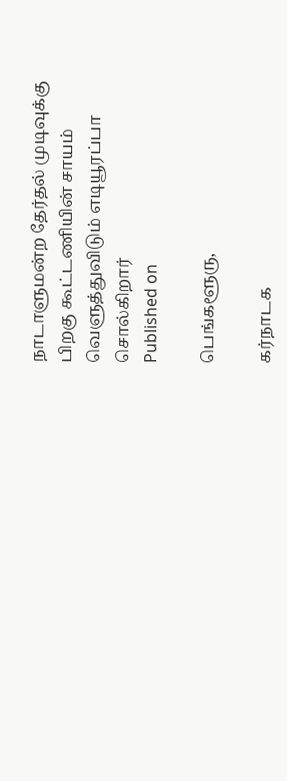நாடாளுமன்ற தேர்தல் முடிவுக்கு பிறகு கூட்டணியின் சாயம் வெளுத்துவிடும் எடியூரப்பா சொல்கிறார்
Published on

பெங்களூரு,

கர்நாடக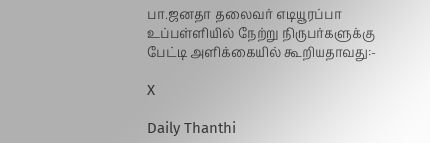பா.ஜனதா தலைவர் எடியூரப்பா உப்பள்ளியில் நேற்று நிருபர்களுக்கு பேட்டி அளிக்கையில் கூறியதாவது:-

X

Daily Thanthi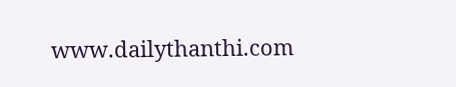www.dailythanthi.com